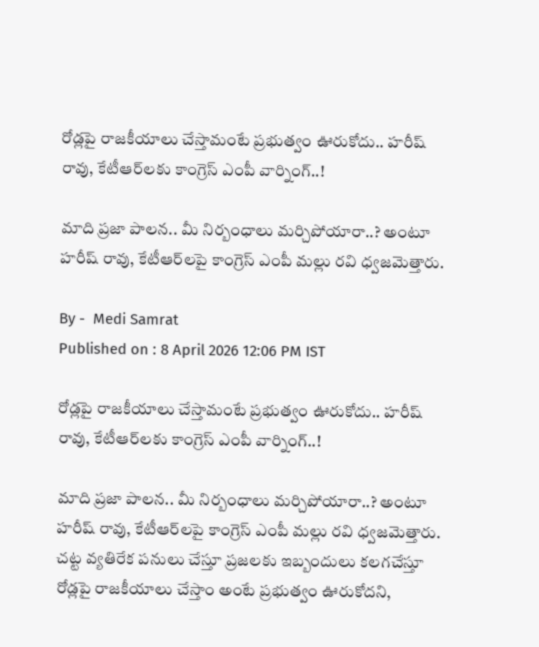రోడ్లపై రాజకీయాలు చేస్తామంటే ప్రభుత్వం ఊరుకోదు.. హరీష్ రావు, కేటీఆర్‌లకు కాంగ్రెస్ ఎంపీ వార్నింగ్‌..!

మాది ప్రజా పాలన.. మీ నిర్బంధాలు మర్చిపోయారా..? అంటూ హరీష్ రావు, కేటీఆర్‌లపై కాంగ్రెస్ ఎంపీ మల్లు రవి ధ్వజమెత్తారు.

By -  Medi Samrat
Published on : 8 April 2026 12:06 PM IST

రోడ్లపై రాజకీయాలు చేస్తామంటే ప్రభుత్వం ఊరుకోదు.. హరీష్ రావు, కేటీఆర్‌లకు కాంగ్రెస్ ఎంపీ వార్నింగ్‌..!

మాది ప్రజా పాలన.. మీ నిర్బంధాలు మర్చిపోయారా..? అంటూ హరీష్ రావు, కేటీఆర్‌లపై కాంగ్రెస్ ఎంపీ మల్లు రవి ధ్వజమెత్తారు. చట్ట వ్యతిరేక పనులు చేస్తూ ప్రజలకు ఇబ్బందులు కలగచేస్తూ రోడ్లపై రాజకీయాలు చేస్తాం అంటే ప్రభుత్వం ఊరుకోదని,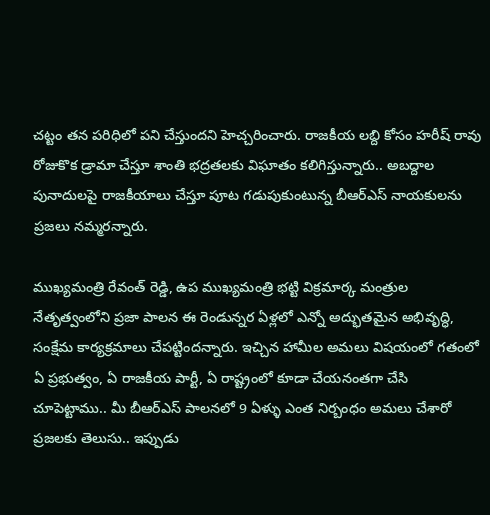చట్టం తన పరిధిలో పని చేస్తుందని హెచ్చ‌రించారు. రాజకీయ లబ్ది కోసం హరీష్ రావు రోజుకొక డ్రామా చేస్తూ శాంతి భద్రతలకు విఘాతం కలిగిస్తున్నారు.. అబద్దాల పునాదులపై రాజకీయాలు చేస్తూ పూట గడుపుకుంటున్న బీఆర్ఎస్ నాయకులను ప్రజలు నమ్మరన్నారు.

ముఖ్యమంత్రి రేవంత్ రెడ్డి, ఉప ముఖ్యమంత్రి భట్టి విక్రమార్క మంత్రుల నేతృత్వంలోని ప్రజా పాలన ఈ రెండున్నర ఏళ్లలో ఎన్నో అద్భుతమైన అభివృద్ధి, సంక్షేమ కార్యక్రమాలు చేపట్టిందన్నారు. ఇచ్చిన హామీల అమలు విషయంలో గతంలో ఏ ప్రభుత్వం, ఏ రాజకీయ పార్టీ, ఏ రాష్ట్రంలో కూడా చేయనంతగా చేసి చూపెట్టాము.. మీ బీఆర్ఎస్ పాలనలో 9 ఏళ్ళు ఎంత నిర్బంధం అమలు చేశారో ప్రజలకు తెలుసు.. ఇప్పుడు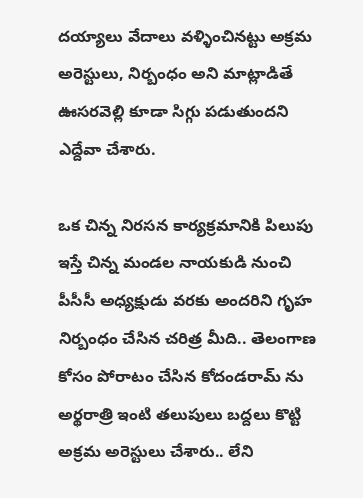దయ్యాలు వేదాలు వళ్ళించినట్టు అక్రమ అరెస్టులు, నిర్బంధం అని మాట్లాడితే ఊసరవెల్లి కూడా సిగ్గు పడుతుందని ఎద్దేవా చేశారు.

ఒక చిన్న నిరసన కార్యక్రమానికి పిలుపు ఇస్తే చిన్న మండల నాయకుడి నుంచి పీసీసీ అధ్యక్షుడు వరకు అందరిని గృహ నిర్బంధం చేసిన చరిత్ర మీది.. తెలంగాణ కోసం పోరాటం చేసిన కోదండరామ్ ను అర్థరాత్రి ఇంటి తలుపులు బద్దలు కొట్టి అక్రమ అరెస్టులు చేశారు.. లేని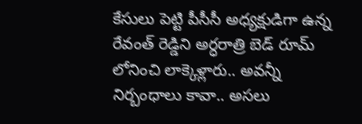కేసులు పెట్టి పీసీసీ అధ్యక్షుడిగా ఉన్న రేవంత్ రెడ్డిని అర్ధరాత్రి బెడ్ రూమ్ లోనించి లాక్కెళ్లారు.. అవన్నీ నిర్బంధాలు కావా.. అసలు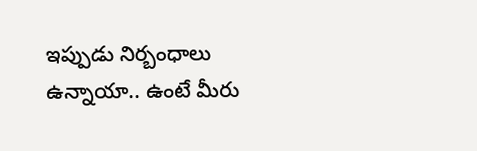ఇప్పుడు నిర్బంధాలు ఉన్నాయా.. ఉంటే మీరు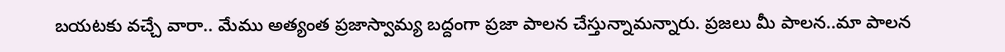బయటకు వచ్చే వారా.. మేము అత్యంత ప్రజాస్వామ్య బద్దంగా ప్రజా పాలన చేస్తున్నామన్నారు. ప్రజలు మీ పాలన..మా పాలన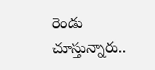రెండు చూస్తున్నారు..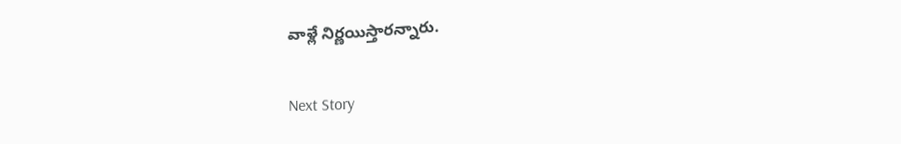వాళ్లే నిర్ణయిస్తారన్నారు.

Next Story